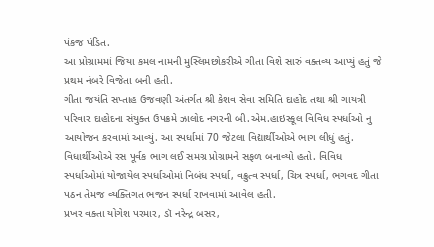પંકજ પંડિત.
આ પ્રોગ્રામમાં જિયા કમલ નામની મુસ્લિમછોકરીએ ગીતા વિશે સારું વક્તવ્ય આપ્યું હતું જે પ્રથમ નંબરે વિજેતા બની હતી.
ગીતા જયંતિ સપ્તાહ ઉજવણી અંતર્ગત શ્રી કેશવ સેવા સમિતિ દાહોદ તથા શ્રી ગાયત્રી પરિવાર દાહોદના સંયુક્ત ઉપક્રમે ઝાલોદ નગરની બી.એમ.હાઇસ્કૂલ વિવિધ સ્પર્ધાઓ નુ આયોજન કરવામાં આવ્યું. આ સ્પર્ધામાં 70 જેટલા વિદ્યાર્થીઓએ ભાગ લીધું હતું. વિધાર્થીઓએ રસ પૂર્વક ભાગ લઈ સમગ્ર પ્રોગ્રામને સફળ બનાવ્યો હતો. વિવિધ સ્પર્ધાઓમાં યોજાયેલ સ્પર્ધાઓમાં નિબંધ સ્પર્ધા, વક્રુત્વ સ્પર્ધા, ચિત્ર સ્પર્ધા, ભગવદ ગીતા પઠન તેમજ વ્યક્તિગત ભજન સ્પર્ધા રાખવામાં આવેલ હતી.
પ્રખર વક્તા યોગેશ પરમાર, ડૉ નરેન્દ્ર બસર,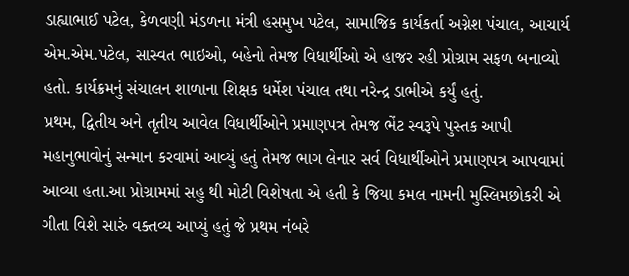ડાહ્યાભાઈ પટેલ, કેળવણી મંડળના મંત્રી હસમુખ પટેલ, સામાજિક કાર્યકર્તા અગ્નેશ પંચાલ, આચાર્ય એમ.એમ.પટેલ, સાસ્વત ભાઇઓ, બહેનો તેમજ વિધાર્થીઓ એ હાજર રહી પ્રોગ્રામ સફળ બનાવ્યો હતો. કાર્યક્રમનું સંચાલન શાળાના શિક્ષક ધર્મેશ પંચાલ તથા નરેન્દ્ર ડાભીએ કર્યું હતું.
પ્રથમ, દ્વિતીય અને તૃતીય આવેલ વિધાર્થીઓને પ્રમાણપત્ર તેમજ ભેંટ સ્વરૂપે પુસ્તક આપી મહાનુભાવોનું સન્માન કરવામાં આવ્યું હતું તેમજ ભાગ લેનાર સર્વ વિધાર્થીઓને પ્રમાણપત્ર આપવામાં આવ્યા હતા.આ પ્રોગ્રામમાં સહુ થી મોટી વિશેષતા એ હતી કે જિયા કમલ નામની મુસ્લિમછોકરી એ ગીતા વિશે સારું વક્તવ્ય આપ્યું હતું જે પ્રથમ નંબરે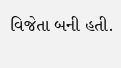વિજેતા બની હતી.